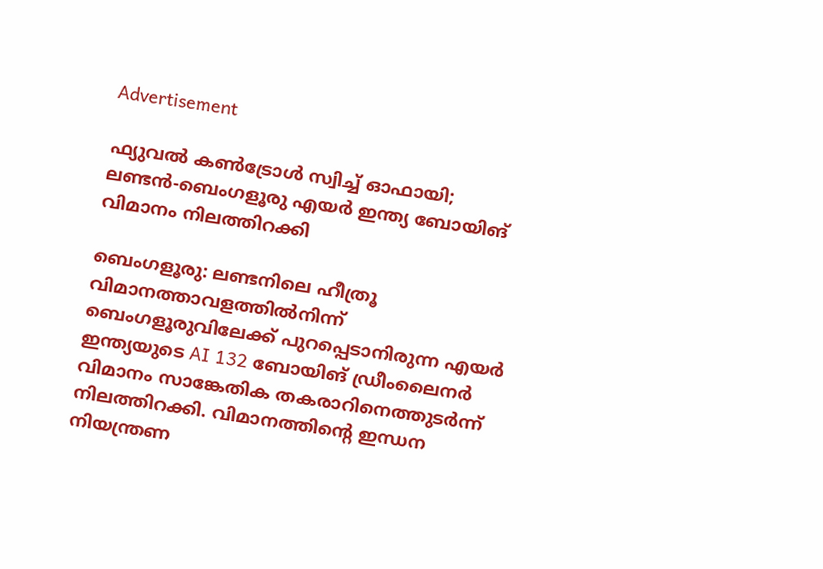Advertisement

ഫ്യുവൽ കൺട്രോൾ സ്വിച്ച് ഓഫായി; ലണ്ടൻ-ബെംഗളൂരു എയർ ഇന്ത്യ ബോയിങ് വിമാനം നിലത്തിറക്കി

ബെംഗളൂരു: ലണ്ടനിലെ ഹീത്രൂ വിമാനത്താവളത്തിൽനിന്ന് ബെംഗളൂരുവിലേക്ക് പുറപ്പെടാനിരുന്ന എയർ ഇന്ത്യയുടെ AI 132 ബോയിങ് ഡ്രീംലൈനർ വിമാനം സാങ്കേതിക തകരാറിനെത്തുടർന്ന് നിലത്തിറക്കി. വിമാനത്തിന്റെ ഇന്ധന നിയന്ത്രണ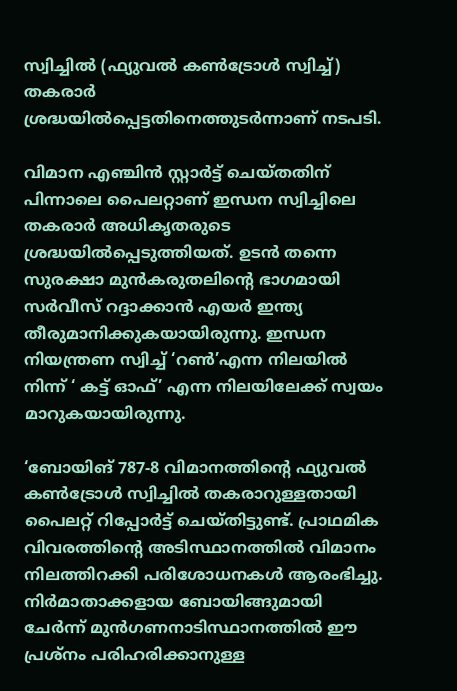സ്വിച്ചിൽ (ഫ്യുവൽ കൺട്രോൾ സ്വിച്ച്) തകരാർ ശ്രദ്ധയിൽപ്പെട്ടതിനെത്തുടർന്നാണ് നടപടി.

വിമാന എഞ്ചിൻ സ്റ്റാർട്ട് ചെയ്തതിന് പിന്നാലെ പൈലറ്റാണ് ഇന്ധന സ്വിച്ചിലെ തകരാർ അധികൃതരുടെ ശ്രദ്ധയിൽപ്പെടുത്തിയത്. ഉടൻ തന്നെ സുരക്ഷാ മുൻകരുതലിന്റെ ഭാഗമായി സർവീസ് റദ്ദാക്കാൻ എയർ ഇന്ത്യ തീരുമാനിക്കുകയായിരുന്നു. ഇന്ധന നിയന്ത്രണ സ്വിച്ച് ‘റൺ’എന്ന നിലയിൽ നിന്ന് ‘ കട്ട് ഓഫ്’ എന്ന നിലയിലേക്ക് സ്വയം മാറുകയായിരുന്നു.

‘ബോയിങ് 787-8 വിമാനത്തിന്റെ ഫ്യുവൽ കൺട്രോൾ സ്വിച്ചിൽ തകരാറുള്ളതായി പൈലറ്റ് റിപ്പോർട്ട് ചെയ്തിട്ടുണ്ട്. പ്രാഥമിക വിവരത്തിന്റെ അടിസ്ഥാനത്തിൽ വിമാനം നിലത്തിറക്കി പരിശോധനകൾ ആരംഭിച്ചു. നിർമാതാക്കളായ ബോയിങ്ങുമായി ചേർന്ന് മുൻഗണനാടിസ്ഥാനത്തിൽ ഈ പ്രശ്‌നം പരിഹരിക്കാനുള്ള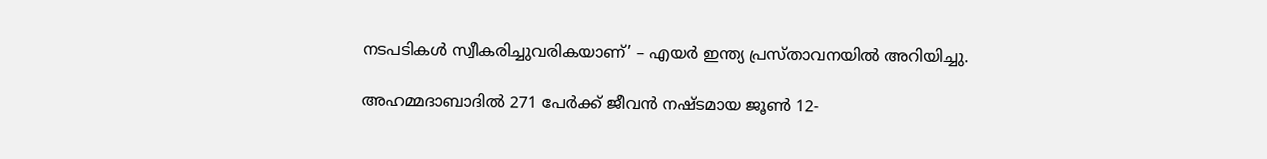നടപടികൾ സ്വീകരിച്ചുവരികയാണ്’ – എയർ ഇന്ത്യ പ്രസ്താവനയിൽ അറിയിച്ചു.

അഹമ്മദാബാദിൽ 271 പേർക്ക് ജീവൻ നഷ്ടമായ ജൂൺ 12-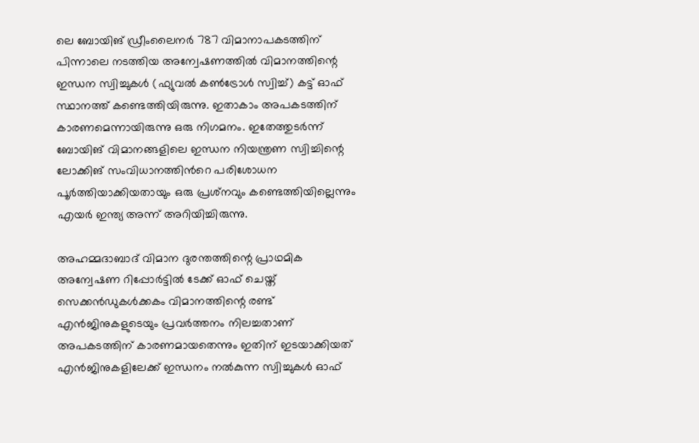ലെ ബോയിങ് ഡ്രീംലൈനർ 787 വിമാനാപകടത്തിന് പിന്നാലെ നടത്തിയ അന്വേഷണത്തിൽ വിമാനത്തിന്റെ ഇന്ധന സ്വിച്ചുകൾ (ഫ്യുവൽ കൺട്രോൾ സ്വിച്ച്) കട്ട് ഓഫ് സ്ഥാനത്ത് കണ്ടെത്തിയിരുന്നു. ഇതാകാം അപകടത്തിന് കാരണമെന്നായിരുന്നു ഒരു നിഗമനം. ഇതേത്തുടർന്ന് ബോയിങ് വിമാനങ്ങളിലെ ഇന്ധന നിയന്ത്രണ സ്വിച്ചിന്റെ ലോക്കിങ് സംവിധാനത്തിന്‍റെ പരിശോധന പൂർത്തിയാക്കിയതായും ഒരു പ്രശ്‌നവും കണ്ടെത്തിയില്ലെന്നും എയർ ഇന്ത്യ അന്ന് അറിയിച്ചിരുന്നു.

അഹമ്മദാബാദ് വിമാന ദുരന്തത്തിന്റെ പ്രാഥമിക അന്വേഷണ റിപ്പോർട്ടിൽ ടേക്ക് ഓഫ് ചെയ്ത് സെക്കൻഡുകൾക്കകം വിമാനത്തിന്റെ രണ്ട് എൻജിനുകളുടെയും പ്രവർത്തനം നിലച്ചതാണ് അപകടത്തിന് കാരണമായതെന്നും ഇതിന് ഇടയാക്കിയത് എൻജിനുകളിലേക്ക് ഇന്ധനം നൽകുന്ന സ്വിച്ചുകൾ ഓഫ്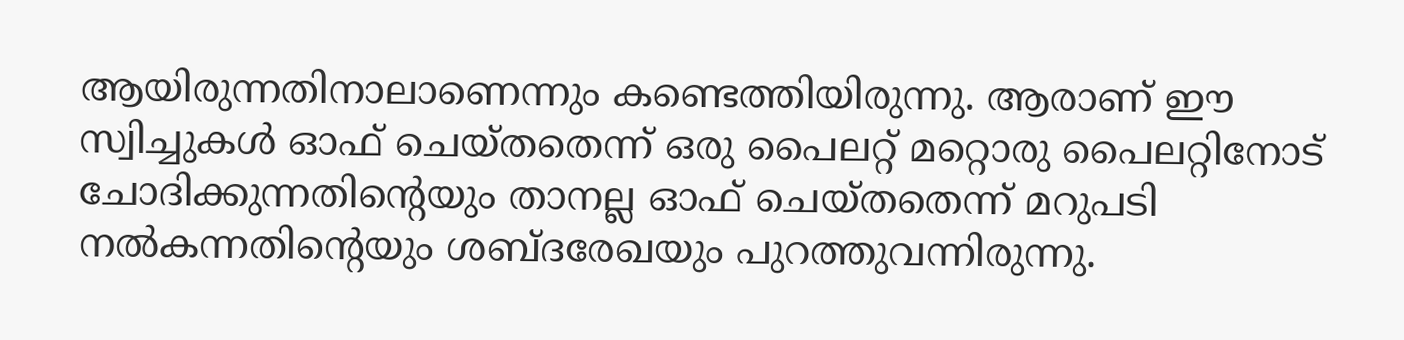ആയിരുന്നതിനാലാണെന്നും കണ്ടെത്തിയിരുന്നു. ആരാണ് ഈ സ്വിച്ചുകൾ ഓഫ് ചെയ്തതെന്ന് ഒരു പൈലറ്റ് മറ്റൊരു പൈലറ്റിനോട് ചോദിക്കുന്നതിന്റെയും താനല്ല ഓഫ് ചെയ്തതെന്ന് മറുപടി നൽകന്നതിന്റെയും ശബ്ദരേഖയും പുറത്തുവന്നിരുന്നു.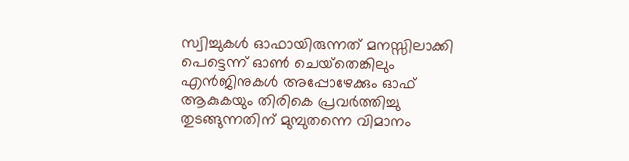സ്വിച്ചുകൾ ഓഫായിരുന്നത് മനസ്സിലാക്കി പെട്ടെന്ന് ഓൺ ചെയ്‌തെങ്കിലും എൻജിനുകൾ അപ്പോഴേക്കും ഓഫ് ആകുകയും തിരികെ പ്രവർത്തിച്ചു തുടങ്ങുന്നതിന് മുമ്പുതന്നെ വിമാനം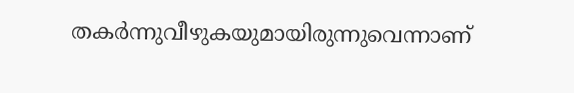തകർന്നുവീഴുകയുമായിരുന്നുവെന്നാണ്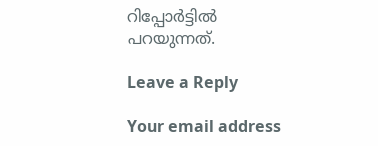റിപ്പോർട്ടിൽ പറയുന്നത്.

Leave a Reply

Your email address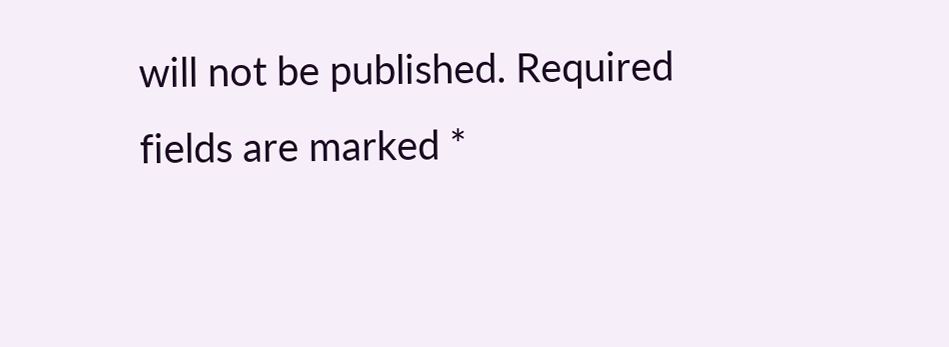will not be published. Required fields are marked *